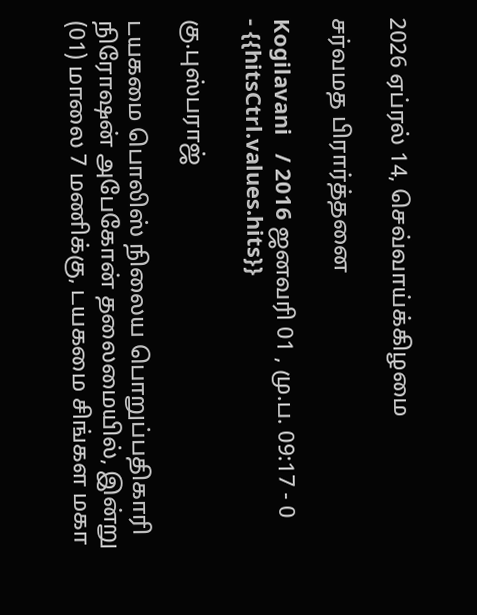2026 ஏப்ரல் 14, செவ்வாய்க்கிழமை

சர்வமத பிரார்த்தனை

Kogilavani   / 2016 ஜனவரி 01 , மு.ப. 09:17 - 0     - {{hitsCtrl.values.hits}}

கு.புஸ்பராஜ்

டயகமை பொலிஸ் நிலைய பொறுப்பதிகாரி நிரோஷன் அபேகோன் தலைமையில், இன்று (01) மாலை 7 மணிக்கு, டயகமை சிங்கள மகா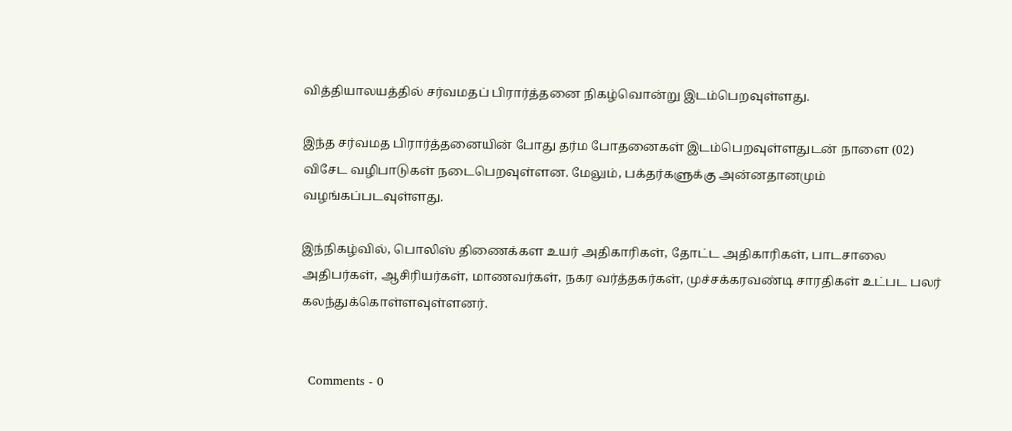வித்தியாலயத்தில் சர்வமதப் பிரார்த்தனை நிகழ்வொன்று இடம்பெறவுள்ளது.

இந்த சர்வமத பிரார்த்தனையின் போது தர்ம போதனைகள் இடம்பெறவுள்ளதுடன் நாளை (02) விசேட வழிபாடுகள் நடைபெறவுள்ளன. மேலும், பக்தர்களுக்கு அன்னதானமும் வழங்கப்படவுள்ளது.

இந்நிகழ்வில், பொலிஸ் திணைக்கள உயர் அதிகாரிகள், தோட்ட அதிகாரிகள், பாடசாலை அதிபர்கள், ஆசிரியர்கள், மாணவர்கள், நகர வர்த்தகர்கள், முச்சக்கரவண்டி சாரதிகள் உட்பட பலர் கலந்துக்கொள்ளவுள்ளனர்.


  Comments - 0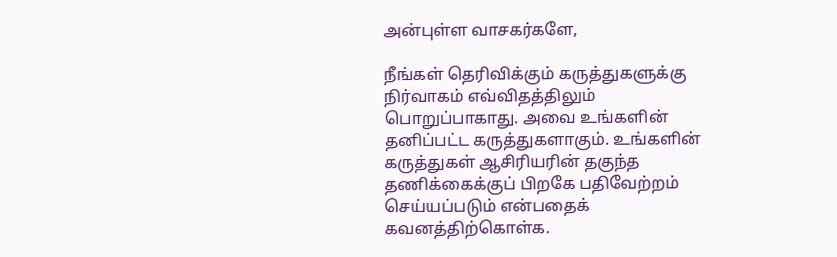அன்புள்ள வாசகர்களே,

நீங்கள் தெரிவிக்கும் கருத்துகளுக்கு நிர்வாகம் எவ்விதத்திலும் பொறுப்பாகாது. அவை உங்களின் தனிப்பட்ட கருத்துகளாகும். உங்களின் கருத்துகள் ஆசிரியரின் தகுந்த தணிக்கைக்குப் பிறகே பதிவேற்றம் செய்யப்படும் என்பதைக் கவனத்திற்கொள்க.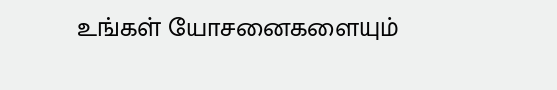உங்கள் யோசனைகளையும்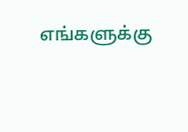எங்களுக்கு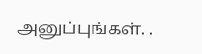அனுப்புங்கள். .